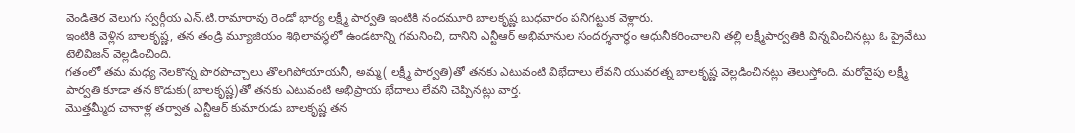వెండితెర వెలుగు స్వర్గీయ ఎన్.టి.రామారావు రెండో భార్య లక్ష్మీ పార్వతి ఇంటికి నందమూరి బాలకృష్ణ బుధవారం పనిగట్టుక వెళ్లారు.
ఇంటికి వెళ్లిన బాలకృష్ణ, తన తండ్రి మ్యూజియం శిథిలావస్థలో ఉండటాన్ని గమనించి, దానిని ఎన్టీఆర్ అభిమానుల సందర్శనార్థం ఆధునీకరించాలని తల్లి లక్ష్మీపార్వతికి విన్నవించినట్లు ఓ ప్రైవేటు టెలివిజన్ వెల్లడించింది.
గతంలో తమ మధ్య నెలకొన్న పొరపొచ్చాలు తొలగిపోయాయనీ, అమ్మ( లక్ష్మీ పార్వతి)తో తనకు ఎటువంటి విభేదాలు లేవని యువరత్న బాలకృష్ణ వెల్లడించినట్లు తెలుస్తోంది. మరోవైపు లక్ష్మీ పార్వతి కూడా తన కొడుకు(బాలకృష్ణ)తో తనకు ఎటువంటి అభిప్రాయ భేదాలు లేవని చెప్పినట్లు వార్త.
మొత్తమ్మీద చానాళ్ల తర్వాత ఎన్టీఆర్ కుమారుడు బాలకృష్ణ తన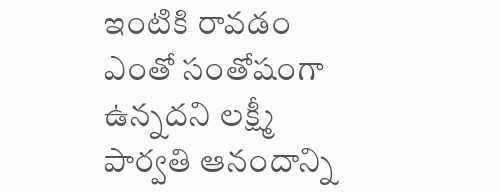ఇంటికి రావడం ఎంతో సంతోషంగా ఉన్నదని లక్ష్మీ పార్వతి ఆనందాన్ని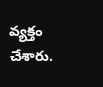వ్యక్తం చేశారు.